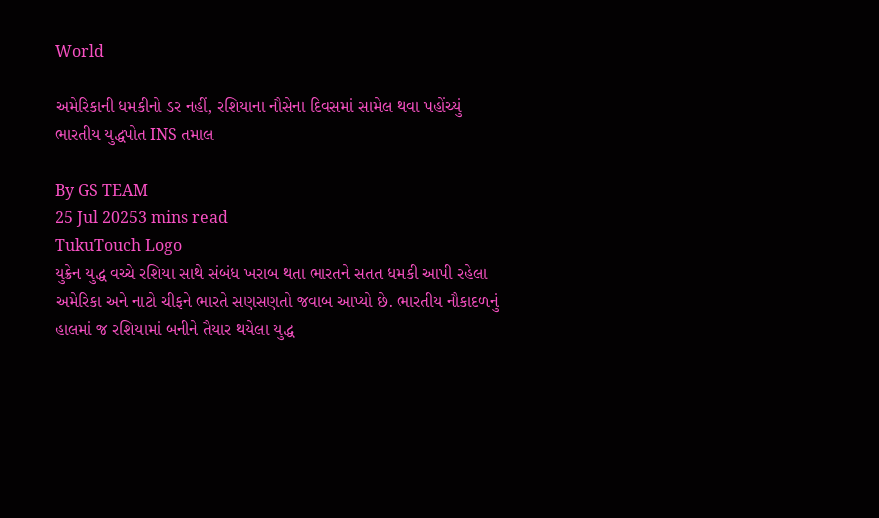World

અમેરિકાની ધમકીનો ડર નહીં, રશિયાના નૌસેના દિવસમાં સામેલ થવા પહોંચ્યું ભારતીય યુદ્ધપોત INS તમાલ

By GS TEAM
25 Jul 20253 mins read
TukuTouch Logo
યુક્રેન યુદ્ધ વચ્ચે રશિયા સાથે સંબંધ ખરાબ થતા ભારતને સતત ધમકી આપી રહેલા અમેરિકા અને નાટો ચીફને ભારતે સણસણતો જવાબ આપ્યો છે. ભારતીય નૌકાદળનું હાલમાં જ રશિયામાં બનીને તૈયાર થયેલા યુદ્ધ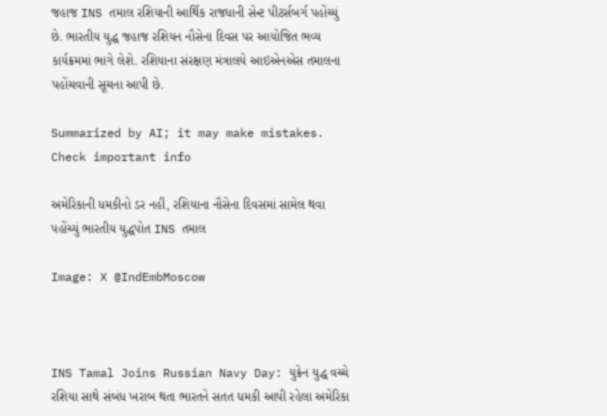જહાજ INS તમાલ રશિયાની આર્થિક રાજધાની સેન્ટ પીટર્સબર્ગ પહોંચ્યું છે. ભારતીય યુદ્ધ જહાજ રશિયન નૌસેના દિવસ પર આયોજિત ભવ્ય કાર્યક્રમમાં ભાગે લેશે. રશિયાના સંરક્ષણ મંત્રાલયે આઇએનએસ તમાલના પહોંચવાની સૂચના આપી છે.

Summarized by AI; it may make mistakes. Check important info

અમેરિકાની ધમકીનો ડર નહીં, રશિયાના નૌસેના દિવસમાં સામેલ થવા પહોંચ્યું ભારતીય યુદ્ધપોત INS તમાલ

Image: X @IndEmbMoscow



INS Tamal Joins Russian Navy Day: યુક્રેન યુદ્ધ વચ્ચે રશિયા સાથે સંબંધ ખરાબ થતા ભારતને સતત ધમકી આપી રહેલા અમેરિકા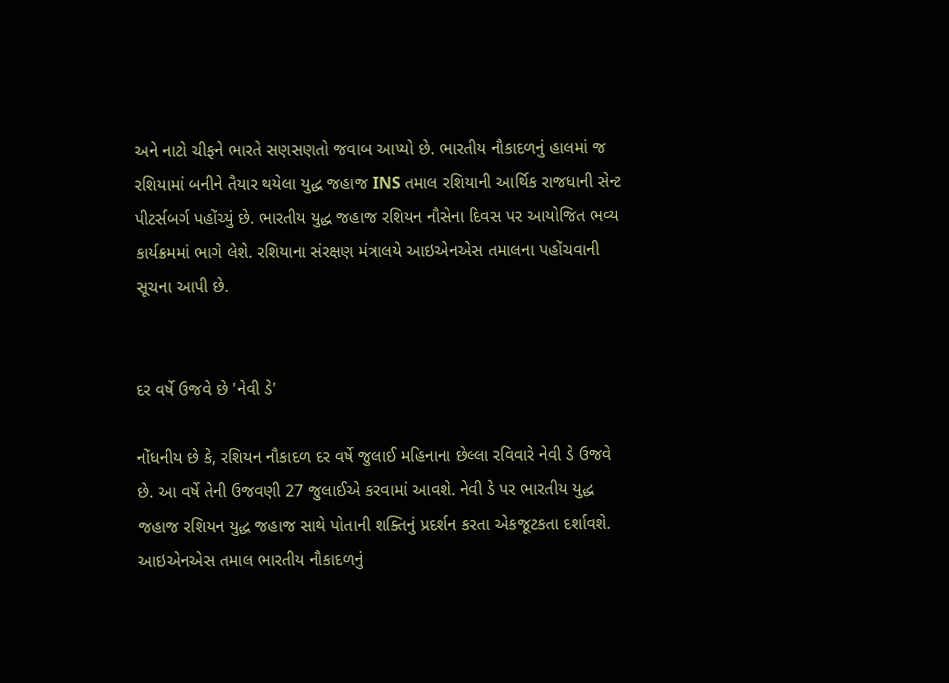અને નાટો ચીફને ભારતે સણસણતો જવાબ આપ્યો છે. ભારતીય નૌકાદળનું હાલમાં જ રશિયામાં બનીને તૈયાર થયેલા યુદ્ધ જહાજ INS તમાલ રશિયાની આર્થિક રાજધાની સેન્ટ પીટર્સબર્ગ પહોંચ્યું છે. ભારતીય યુદ્ધ જહાજ રશિયન નૌસેના દિવસ પર આયોજિત ભવ્ય કાર્યક્રમમાં ભાગે લેશે. રશિયાના સંરક્ષણ મંત્રાલયે આઇએનએસ તમાલના પહોંચવાની સૂચના આપી છે.


દર વર્ષે ઉજવે છે 'નેવી ડે'

નોંધનીય છે કે, રશિયન નૌકાદળ દર વર્ષે જુલાઈ મહિનાના છેલ્લા રવિવારે નેવી ડે ઉજવે છે. આ વર્ષે તેની ઉજવણી 27 જુલાઈએ કરવામાં આવશે. નેવી ડે પર ભારતીય યુદ્ધ જહાજ રશિયન યુદ્ધ જહાજ સાથે પોતાની શક્તિનું પ્રદર્શન કરતા એકજૂટકતા દર્શાવશે. આઇએનએસ તમાલ ભારતીય નૌકાદળનું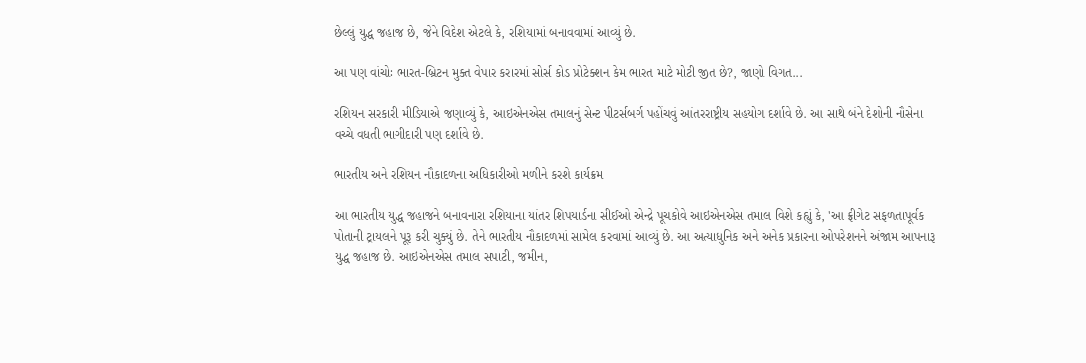છેલ્લું યુદ્ધ જહાજ છે, જેને વિદેશ એટલે કે, રશિયામાં બનાવવામાં આવ્યું છે.

આ પણ વાંચોઃ ભારત-બ્રિટન મુક્ત વેપાર કરારમાં સોર્સ કોડ પ્રોટેક્શન કેમ ભારત માટે મોટી જીત છે?, જાણો વિગત...

રશિયન સરકારી મીડિયાએ જણાવ્યું કે, આઇએનએસ તમાલનું સેન્ટ પીટર્સબર્ગ પહોંચવું આંતરરાષ્ટ્રીય સહયોગ દર્શાવે છે. આ સાથે બંને દેશોની નૌસેના વચ્ચે વધતી ભાગીદારી પણ દર્શાવે છે.

ભારતીય અને રશિયન નૌકાદળના અધિકારીઓ મળીને કરશે કાર્યક્રમ

આ ભારતીય યુદ્ધ જહાજને બનાવનારા રશિયાના યાંતર શિપયાર્ડના સીઈઓ એન્દ્રે પૂચકોવે આઇએનએસ તમાલ વિશે કહ્યું કે, 'આ ફ્રીગેટ સફળતાપૂર્વક પોતાની ટ્રાયલને પૂરૂ કરી ચુક્યું છે. તેને ભારતીય નૌકાદળમાં સામેલ કરવામાં આવ્યું છે. આ અત્યાધુનિક અને અનેક પ્રકારના ઓપરેશનને અંજામ આપનારૂ યુદ્ધ જહાજ છે. આઇએનએસ તમાલ સપાટી, જમીન,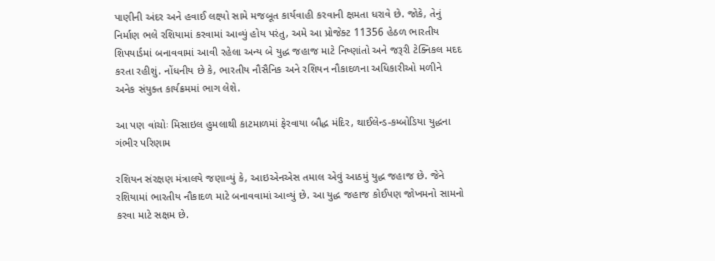પાણીની અંદર અને હવાઈ લક્ષ્યો સામે મજબૂત કાર્યવાહી કરવાની ક્ષમતા ધરાવે છે. જોકે, તેનું નિર્માણ ભલે રશિયામાં કરવામાં આવ્યું હોય પરંતુ, અમે આ પ્રોજેક્ટ 11356 હેઠળ ભારતીય શિપયાર્ડમાં બનાવવામાં આવી રહેલા અન્ય બે યુદ્ધ જહાજ માટે નિષ્ણાંતો અને જરૂરી ટેક્નિકલ મદદ કરતા રહીશું. નોંધનીય છે કે, ભારતીય નૌસૈનિક અને રશિયન નૌકાદળના અધિકારીઓ મળીને અનેક સંયુક્ત કાર્યક્રમમાં ભાગ લેશે.

આ પણ વાંચોઃ મિસાઇલ હુમલાથી કાટમાળમાં ફેરવાયા બૌદ્ધ મંદિર, થાઈલેન્ડ-કમ્બોડિયા યુદ્ધના ગંભીર પરિણામ

રશિયન સંરક્ષણ મંત્રાલયે જણાવ્યું કે, આઇએનએસ તમાલ એવું આઠમું યુદ્ધ જહાજ છે. જેને રશિયામાં ભારતીય નૌકાદળ માટે બનાવવામાં આવ્યું છે. આ યુદ્ધ જહાજ કોઈપણ જોખમનો સામનો કરવા માટે સક્ષમ છે.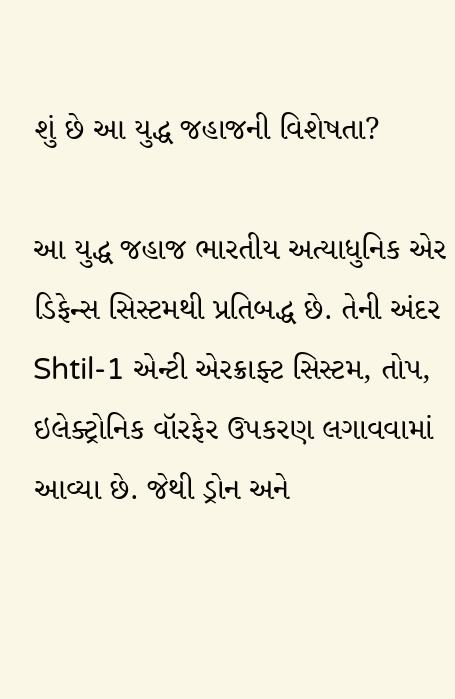શું છે આ યુદ્ધ જહાજની વિશેષતા?

આ યુદ્ધ જહાજ ભારતીય અત્યાધુનિક એર ડિફેન્સ સિસ્ટમથી પ્રતિબદ્ધ છે. તેની અંદર Shtil-1 એન્ટી એરક્રાફ્ટ સિસ્ટમ, તોપ, ઇલેક્ટ્રોનિક વૉરફેર ઉપકરણ લગાવવામાં આવ્યા છે. જેથી ડ્રોન અને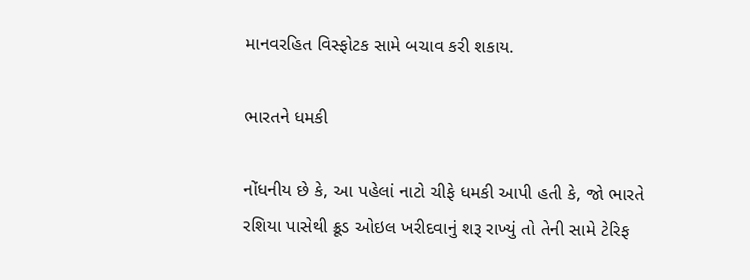માનવરહિત વિસ્ફોટક સામે બચાવ કરી શકાય.

ભારતને ધમકી

નોંધનીય છે કે, આ પહેલાં નાટો ચીફે ધમકી આપી હતી કે, જો ભારતે રશિયા પાસેથી ક્રૂડ ઓઇલ ખરીદવાનું શરૂ રાખ્યું તો તેની સામે ટેરિફ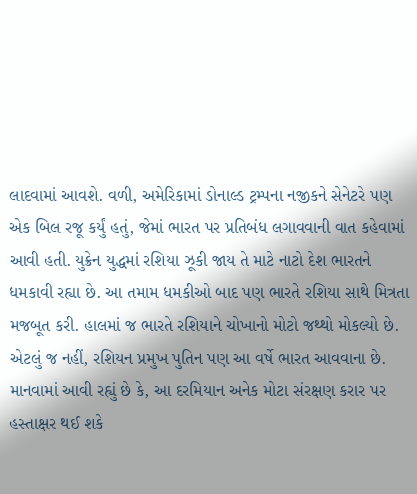લાદવામાં આવશે. વળી, અમેરિકામાં ડોનાલ્ડ ટ્રમ્પના નજીકને સેનેટરે પણ એક બિલ રજૂ કર્યું હતું, જેમાં ભારત પર પ્રતિબંધ લગાવવાની વાત કહેવામાં આવી હતી. યુક્રેન યુદ્ધમાં રશિયા ઝૂકી જાય તે માટે નાટો દેશ ભારતને ધમકાવી રહ્યા છે. આ તમામ ધમકીઓ બાદ પણ ભારતે રશિયા સાથે મિત્રતા મજબૂત કરી. હાલમાં જ ભારતે રશિયાને ચોખાનો મોટો જથ્થો મોકલ્યો છે. એટલું જ નહીં, રશિયન પ્રમુખ પુતિન પણ આ વર્ષે ભારત આવવાના છે. માનવામાં આવી રહ્યું છે કે, આ દરમિયાન અનેક મોટા સંરક્ષણ કરાર પર હસ્તાક્ષર થઈ શકે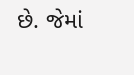છે. જેમાં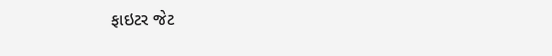ફાઇટર જેટ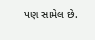પણ સામેલ છે.